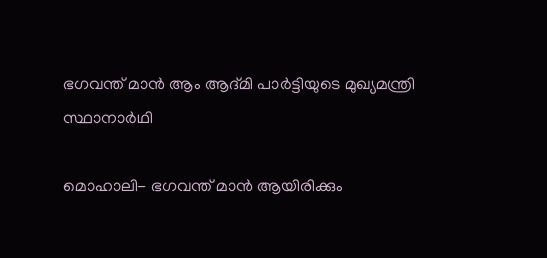ഭഗവന്ത് മാന്‍ ആം ആദ്മി പാര്‍ട്ടിയുടെ മുഖ്യമന്ത്രി സ്ഥാനാര്‍ഥി

മൊഹാലി- ഭഗവന്ത് മാന്‍ ആയിരിക്കും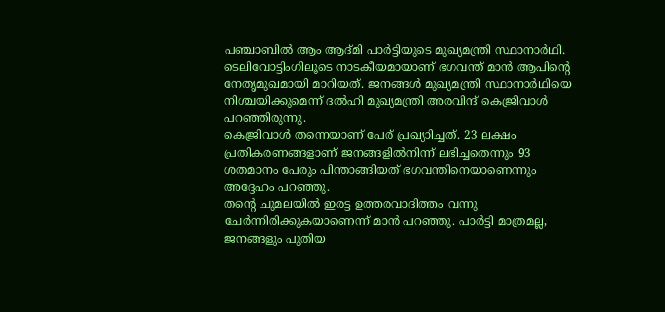പഞ്ചാബില്‍ ആം ആദ്മി പാര്‍ട്ടിയുടെ മുഖ്യമന്ത്രി സ്ഥാനാര്‍ഥി. ടെലിവോട്ടിംഗിലൂടെ നാടകീയമായാണ് ഭഗവന്ത് മാന്‍ ആപിന്റെ നേതൃമുഖമായി മാറിയത്. ജനങ്ങള്‍ മുഖ്യമന്ത്രി സ്ഥാനാര്‍ഥിയെ നിശ്ചയിക്കുമെന്ന് ദല്‍ഹി മുഖ്യമന്ത്രി അരവിന്ദ് കെജ്രിവാള്‍ പറഞ്ഞിരുന്നു.
കെജ്രിവാള്‍ തന്നെയാണ് പേര് പ്രഖ്യാിച്ചത്. 23 ലക്ഷം പ്രതികരണങ്ങളാണ് ജനങ്ങളില്‍നിന്ന് ലഭിച്ചതെന്നും 93 ശതമാനം പേരും പിന്താങ്ങിയത് ഭഗവന്തിനെയാണെന്നും അദ്ദേഹം പറഞ്ഞു.
തന്റെ ചുമലയില്‍ ഇരട്ട ഉത്തരവാദിത്തം വന്നു ചേര്‍ന്നിരിക്കുകയാണെന്ന് മാന്‍ പറഞ്ഞു. പാര്‍ട്ടി മാത്രമല്ല, ജനങ്ങളും പുതിയ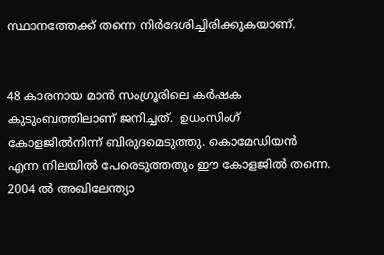സ്ഥാനത്തേക്ക് തന്നെ നിര്‍ദേശിച്ചിരിക്കുകയാണ്.


48 കാരനായ മാന്‍ സംഗ്രൂരിലെ കര്‍ഷക കുടുംബത്തിലാണ് ജനിച്ചത്.  ഉധംസിംഗ് കോളജില്‍നിന്ന് ബിരുദമെടുത്തു. കൊമേഡിയന്‍ എന്ന നിലയില്‍ പേരെടുത്തതും ഈ കോളജില്‍ തന്നെ. 2004 ല്‍ അഖിലേന്ത്യാ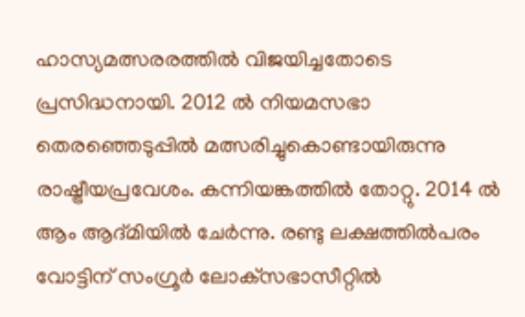ഹാസ്യമത്സരരത്തില്‍ വിജയിച്ചതോടെ പ്രസിദ്ധനായി. 2012 ല്‍ നിയമസഭാ തെരഞ്ഞെടുപ്പില്‍ മത്സരിച്ചുകൊണ്ടായിരുന്നു രാഷ്ട്രീയപ്രവേശം. കന്നിയങ്കത്തില്‍ തോറ്റു. 2014 ല്‍ ആം ആദ്മിയില്‍ ചേര്‍ന്നു. രണ്ടു ലക്ഷത്തില്‍പരം വോട്ടിന് സംഗ്രൂര്‍ ലോക്‌സഭാസീറ്റില്‍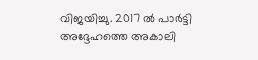വിജയിച്ചു. 2017 ല്‍ പാര്‍ട്ടി അദ്ദേഹത്തെ അകാലി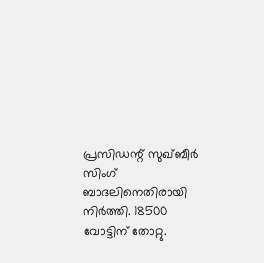പ്രസിഡന്റ് സുഖ്ബീര്‍ സിംഗ് ബാദലിനെതിരായി നിര്‍ത്തി. 18500 വോട്ടിന് തോറ്റു.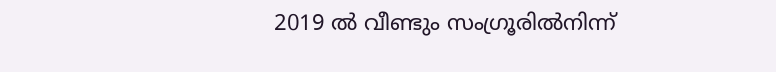2019 ല്‍ വീണ്ടും സംഗ്രൂരില്‍നിന്ന്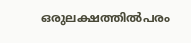ഒരുലക്ഷത്തില്‍പരം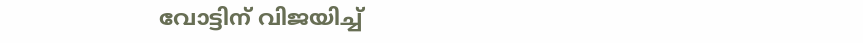വോട്ടിന് വിജയിച്ച്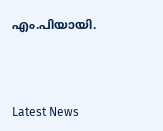എം.പിയായി.



Latest News